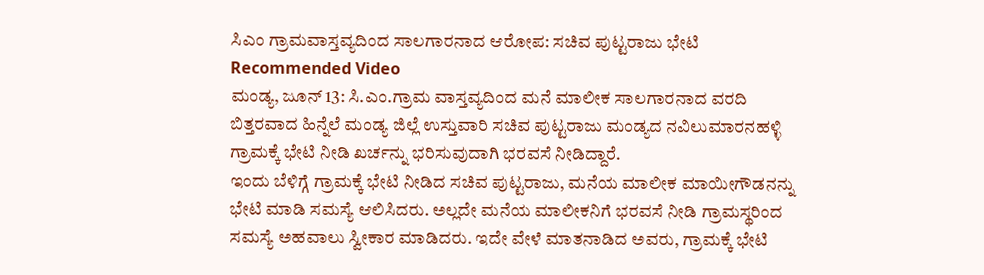ಸಿಎಂ ಗ್ರಾಮವಾಸ್ತವ್ಯದಿಂದ ಸಾಲಗಾರನಾದ ಆರೋಪ: ಸಚಿವ ಪುಟ್ಟರಾಜು ಭೇಟಿ
Recommended Video
ಮಂಡ್ಯ, ಜೂನ್ 13: ಸಿ.ಎಂ.ಗ್ರಾಮ ವಾಸ್ತವ್ಯದಿಂದ ಮನೆ ಮಾಲೀಕ ಸಾಲಗಾರನಾದ ವರದಿ ಬಿತ್ತರವಾದ ಹಿನ್ನೆಲೆ ಮಂಡ್ಯ ಜಿಲ್ಲೆ ಉಸ್ತುವಾರಿ ಸಚಿವ ಪುಟ್ಟರಾಜು ಮಂಡ್ಯದ ನವಿಲುಮಾರನಹಳ್ಳಿ ಗ್ರಾಮಕ್ಕೆ ಭೇಟಿ ನೀಡಿ ಖರ್ಚನ್ನು ಭರಿಸುವುದಾಗಿ ಭರವಸೆ ನೀಡಿದ್ದಾರೆ.
ಇಂದು ಬೆಳಿಗ್ಗೆ ಗ್ರಾಮಕ್ಕೆ ಭೇಟಿ ನೀಡಿದ ಸಚಿವ ಪುಟ್ಟರಾಜು, ಮನೆಯ ಮಾಲೀಕ ಮಾಯೀಗೌಡನನ್ನು ಭೇಟಿ ಮಾಡಿ ಸಮಸ್ಯೆ ಆಲಿಸಿದರು. ಅಲ್ಲದೇ ಮನೆಯ ಮಾಲೀಕನಿಗೆ ಭರವಸೆ ನೀಡಿ ಗ್ರಾಮಸ್ಥರಿಂದ ಸಮಸ್ಯೆ ಅಹವಾಲು ಸ್ವೀಕಾರ ಮಾಡಿದರು. ಇದೇ ವೇಳೆ ಮಾತನಾಡಿದ ಅವರು, ಗ್ರಾಮಕ್ಕೆ ಭೇಟಿ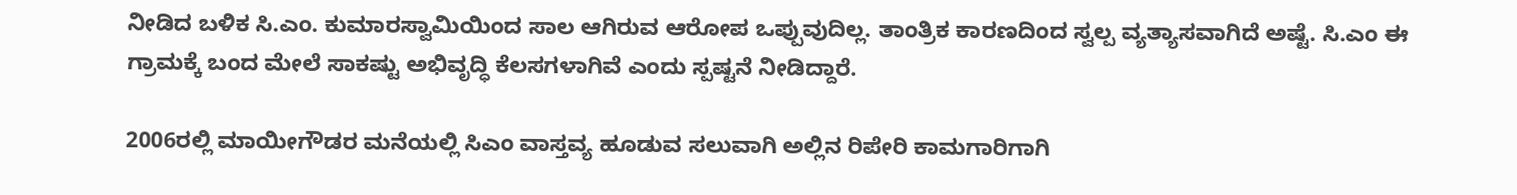ನೀಡಿದ ಬಳಿಕ ಸಿ.ಎಂ. ಕುಮಾರಸ್ವಾಮಿಯಿಂದ ಸಾಲ ಆಗಿರುವ ಆರೋಪ ಒಪ್ಪುವುದಿಲ್ಲ. ತಾಂತ್ರಿಕ ಕಾರಣದಿಂದ ಸ್ವಲ್ಪ ವ್ಯತ್ಯಾಸವಾಗಿದೆ ಅಷ್ಟೆ. ಸಿ.ಎಂ ಈ ಗ್ರಾಮಕ್ಕೆ ಬಂದ ಮೇಲೆ ಸಾಕಷ್ಟು ಅಭಿವೃದ್ಧಿ ಕೆಲಸಗಳಾಗಿವೆ ಎಂದು ಸ್ಪಷ್ಟನೆ ನೀಡಿದ್ದಾರೆ.

2006ರಲ್ಲಿ ಮಾಯೀಗೌಡರ ಮನೆಯಲ್ಲಿ ಸಿಎಂ ವಾಸ್ತವ್ಯ ಹೂಡುವ ಸಲುವಾಗಿ ಅಲ್ಲಿನ ರಿಪೇರಿ ಕಾಮಗಾರಿಗಾಗಿ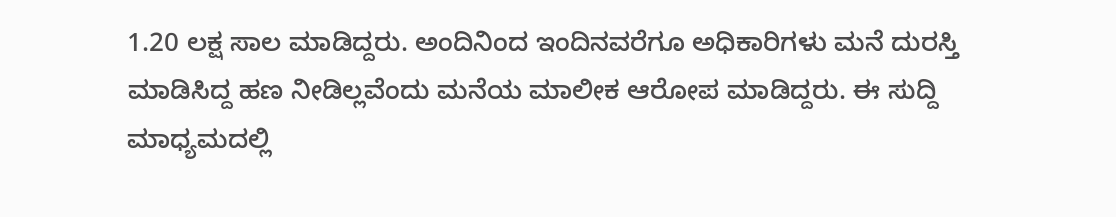1.20 ಲಕ್ಷ ಸಾಲ ಮಾಡಿದ್ದರು. ಅಂದಿನಿಂದ ಇಂದಿನವರೆಗೂ ಅಧಿಕಾರಿಗಳು ಮನೆ ದುರಸ್ತಿ ಮಾಡಿಸಿದ್ದ ಹಣ ನೀಡಿಲ್ಲವೆಂದು ಮನೆಯ ಮಾಲೀಕ ಆರೋಪ ಮಾಡಿದ್ದರು. ಈ ಸುದ್ದಿ ಮಾಧ್ಯಮದಲ್ಲಿ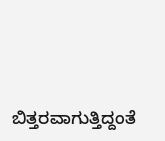ಬಿತ್ತರವಾಗುತ್ತಿದ್ದಂತೆ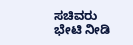ಸಚಿವರು ಭೇಟಿ ನೀಡಿ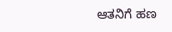ಆತನಿಗೆ ಹಣ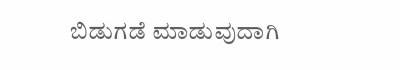ಬಿಡುಗಡೆ ಮಾಡುವುದಾಗಿ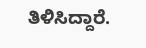ತಿಳಿಸಿದ್ದಾರೆ.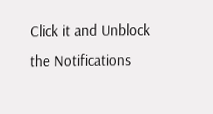Click it and Unblock the Notifications